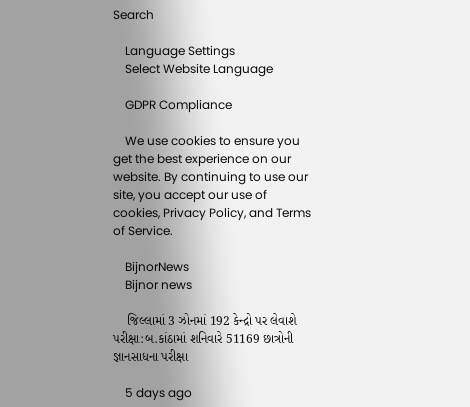Search

    Language Settings
    Select Website Language

    GDPR Compliance

    We use cookies to ensure you get the best experience on our website. By continuing to use our site, you accept our use of cookies, Privacy Policy, and Terms of Service.

    BijnorNews
    Bijnor news

    જિલ્લામાં 3 ઝોનમાં 192 કેન્દ્રો પર લેવાશે પરીક્ષા:બ.કાંઠામાં શનિવારે 51169 છાત્રોની જ્ઞાનસાધના પરીક્ષા

    5 days ago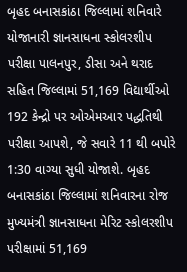બૃહદ બનાસકાંઠા જિલ્લામાં શનિવારે યોજાનારી જ્ઞાનસાધના સ્કોલરશીપ પરીક્ષા પાલનપુર, ડીસા અને થરાદ સહિત જિલ્લામાં 51,169 વિદ્યાર્થીઓ 192 કેન્દ્રો પર ઓએમઆર પદ્ધતિથી પરીક્ષા આપશે, જે સવારે 11 થી બપોરે 1:30 વાગ્યા સુધી યોજાશે. બૃહદ બનાસકાંઠા જિલ્લામાં શનિવારના રોજ મુખ્યમંત્રી જ્ઞાનસાધના મેરિટ સ્કોલરશીપ પરીક્ષામાં 51,169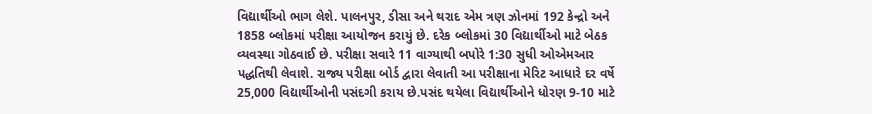વિદ્યાર્થીઓ ભાગ લેશે. પાલનપુર, ડીસા અને થરાદ એમ ત્રણ ઝોનમાં 192 કેન્દ્રો અને 1858 બ્લોકમાં પરીક્ષા આયોજન કરાયું છે. દરેક બ્લોકમાં 30 વિદ્યાર્થીઓ માટે બેઠક વ્યવસ્થા ગોઠવાઈ છે. પરીક્ષા સવારે 11 વાગ્યાથી બપોરે 1:30 સુધી ઓએમઆર પદ્ધતિથી લેવાશે. રાજ્ય પરીક્ષા બોર્ડ દ્વારા લેવાતી આ પરીક્ષાના મેરિટ આધારે દર વર્ષે 25,000 વિદ્યાર્થીઓની પસંદગી કરાય છે.પસંદ થયેલા વિદ્યાર્થીઓને ધોરણ 9-10 માટે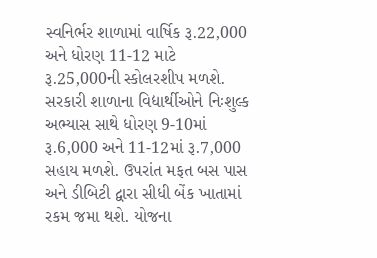સ્વનિર્ભર શાળામાં વાર્ષિક રૂ.22,000 અને ધોરણ 11-12 માટે રૂ.25,000ની સ્કોલરશીપ મળશે. સરકારી શાળાના વિદ્યાર્થીઓને નિઃશુલ્ક અભ્યાસ સાથે ધોરણ 9-10માં રૂ.6,000 અને 11-12માં રૂ.7,000 સહાય મળશે. ઉપરાંત મફત બસ પાસ અને ડીબિટી દ્વારા સીધી બેંક ખાતામાં રકમ જમા થશે. યોજના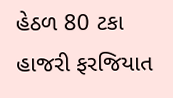હેઠળ 80 ટકા હાજરી ફરજિયાત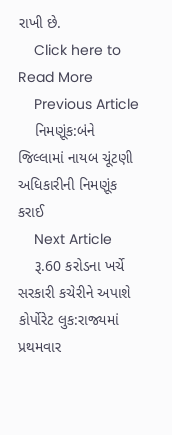રાખી છે.
    Click here to Read More
    Previous Article
    નિમણૂંક:બંને જિલ્લામાં નાયબ ચૂંટણી અધિકારીની નિમણૂંક કરાઈ
    Next Article
    રૂ.60 કરોડના ખર્ચે સરકારી કચેરીને અપાશે કોર્પોરેટ લુક:રાજ્યમાં પ્રથમવાર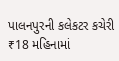પાલનપુરની કલેકટર કચેરી ₹18 મહિનામાં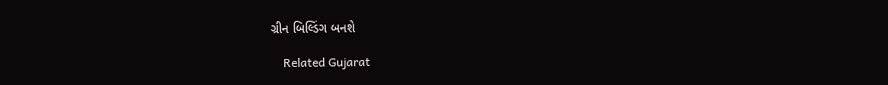ગ્રીન બિલ્ડિંગ બનશે

    Related Gujarat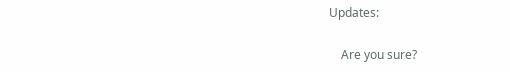Updates:

    Are you sure?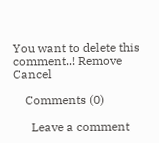You want to delete this comment..! Remove Cancel

    Comments (0)

      Leave a comment